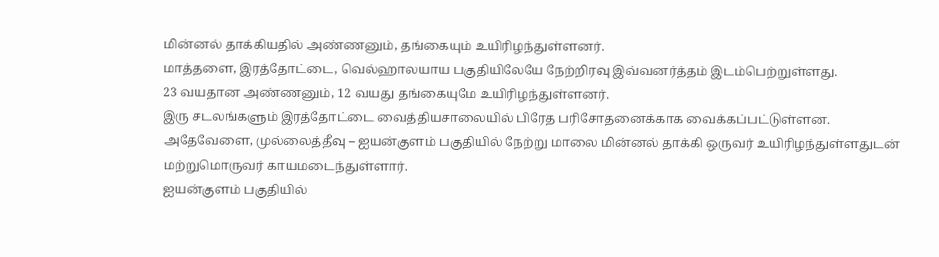மின்னல் தாக்கியதில் அண்ணனும், தங்கையும் உயிரிழந்துள்ளனர்.
மாத்தளை, இரத்தோட்டை, வெல்ஹாலயாய பகுதியிலேயே நேற்றிரவு இவ்வனர்த்தம் இடம்பெற்றுள்ளது.
23 வயதான அண்ணனும், 12 வயது தங்கையுமே உயிரிழந்துள்ளனர்.
இரு சடலங்களும் இரத்தோட்டை வைத்தியசாலையில் பிரேத பரிசோதனைக்காக வைக்கப்பட்டுள்ளன.
அதேவேளை, முல்லைத்தீவு – ஐயன்குளம் பகுதியில் நேற்று மாலை மின்னல் தாக்கி ஒருவர் உயிரிழந்துள்ளதுடன் மற்றுமொருவர் காயமடைந்துள்ளார்.
ஐயன்குளம் பகுதியில்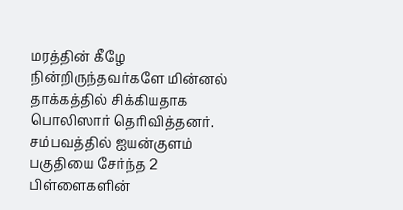மரத்தின் கீழே நின்றிருந்தவர்களே மின்னல் தாக்கத்தில் சிக்கியதாக பொலிஸார் தெரிவித்தனர்.
சம்பவத்தில் ஐயன்குளம் பகுதியை சேர்ந்த 2 பிள்ளைகளின்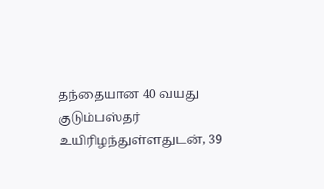தந்தையான 40 வயது குடும்பஸ்தர் உயிரிழந்துள்ளதுடன், 39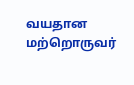வயதான மற்றொருவர்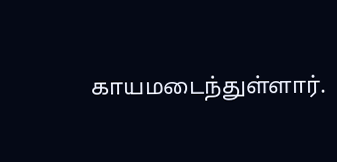காயமடைந்துள்ளார்.